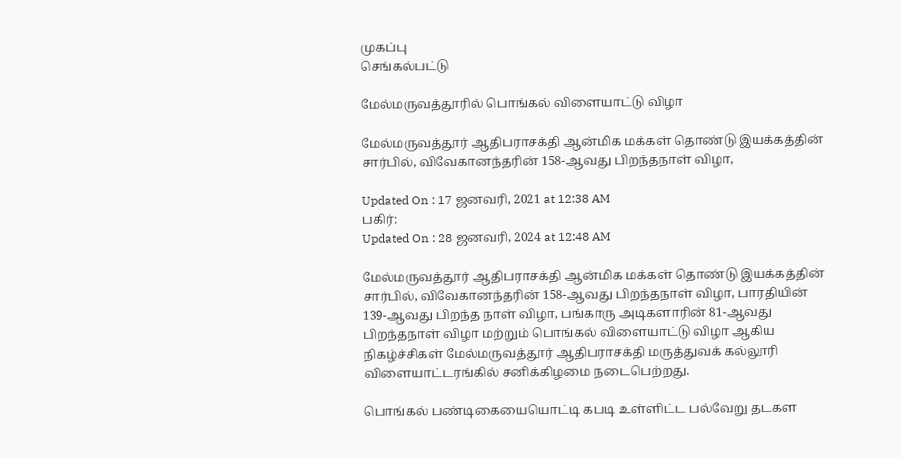முகப்பு
செங்கல்பட்டு

மேல்மருவத்தூரில் பொங்கல் விளையாட்டு விழா

மேல்மருவத்தூர் ஆதிபராசக்தி ஆன்மிக மக்கள் தொண்டு இயக்கத்தின் சார்பில், விவேகானந்தரின் 158-ஆவது பிறந்தநாள் விழா,

Updated On : 17 ஜனவரி, 2021 at 12:38 AM
பகிர்:
Updated On : 28 ஜனவரி, 2024 at 12:48 AM

மேல்மருவத்தூர் ஆதிபராசக்தி ஆன்மிக மக்கள் தொண்டு இயக்கத்தின் சார்பில், விவேகானந்தரின் 158-ஆவது பிறந்தநாள் விழா, பாரதியின் 139-ஆவது பிறந்த நாள் விழா, பங்காரு அடிகளாரின் 81-ஆவது பிறந்தநாள் விழா மற்றும் பொங்கல் விளையாட்டு விழா ஆகிய நிகழ்ச்சிகள் மேல்மருவத்தூர் ஆதிபராசக்தி மருத்துவக் கல்லூரி விளையாட்டரங்கில் சனிக்கிழமை நடைபெற்றது.

பொங்கல் பண்டிகையையொட்டி கபடி உள்ளிட்ட பல்வேறு தடகள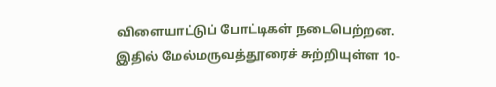விளையாட்டுப் போட்டிகள் நடைபெற்றன. இதில் மேல்மருவத்தூரைச் சுற்றியுள்ள 10-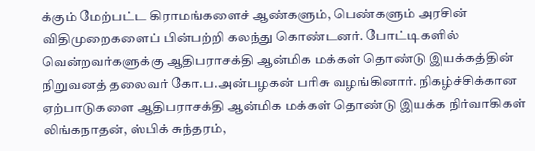க்கும் மேற்பட்ட கிராமங்களைச் ஆண்களும், பெண்களும் அரசின் விதிமுறைகளைப் பின்பற்றி கலந்து கொண்டனர். போட்டிகளில் வென்றவர்களுக்கு ஆதிபராசக்தி ஆன்மிக மக்கள் தொண்டு இயக்கத்தின் நிறுவனத் தலைவர் கோ.ப.அன்பழகன் பரிசு வழங்கினார். நிகழ்ச்சிக்கான ஏற்பாடுகளை ஆதிபராசக்தி ஆன்மிக மக்கள் தொண்டு இயக்க நிர்வாகிகள் லிங்கநாதன், ஸ்பிக் சுந்தரம்,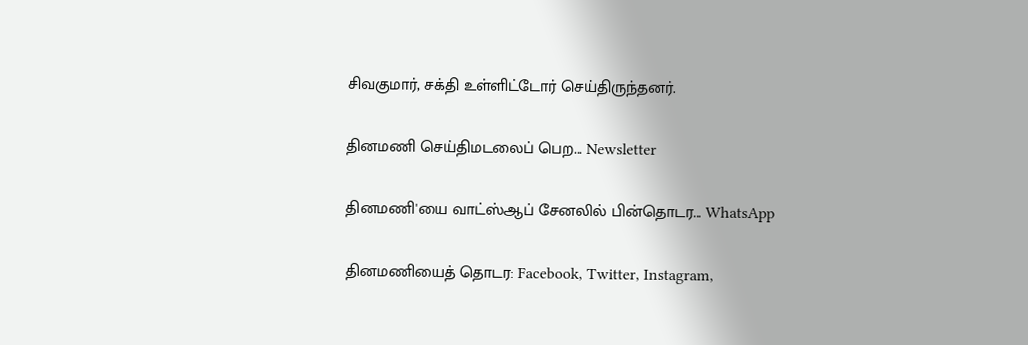சிவகுமார், சக்தி உள்ளிட்டோர் செய்திருந்தனர்.

தினமணி செய்திமடலைப் பெற... Newsletter

தினமணி'யை வாட்ஸ்ஆப் சேனலில் பின்தொடர... WhatsApp

தினமணியைத் தொடர: Facebook, Twitter, Instagram,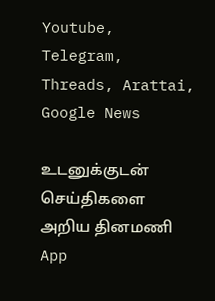Youtube, Telegram, Threads, Arattai, Google News

உடனுக்குடன் செய்திகளை அறிய தினமணி App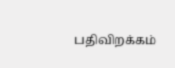பதிவிறக்கம்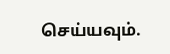செய்யவும்.